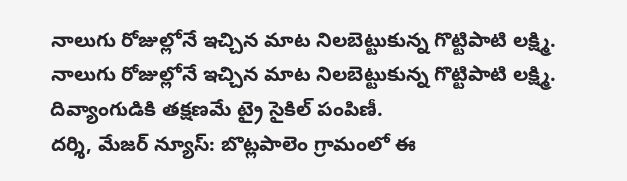నాలుగు రోజుల్లోనే ఇచ్చిన మాట నిలబెట్టుకున్న గొట్టిపాటి లక్ష్మి.
నాలుగు రోజుల్లోనే ఇచ్చిన మాట నిలబెట్టుకున్న గొట్టిపాటి లక్ష్మి.
దివ్యాంగుడికి తక్షణమే ట్రై సైకిల్ పంపిణీ.
దర్శి, మేజర్ న్యూస్: బొట్లపాలెం గ్రామంలో ఈ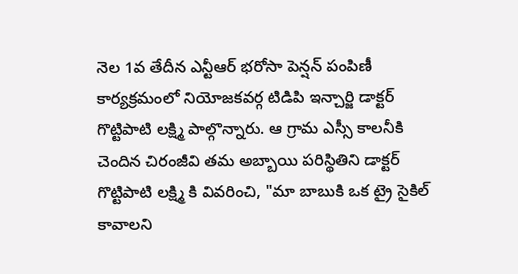నెల 1వ తేదీన ఎన్టీఆర్ భరోసా పెన్షన్ పంపిణీ కార్యక్రమంలో నియోజకవర్గ టిడిపి ఇన్చార్జి డాక్టర్ గొట్టిపాటి లక్ష్మి పాల్గొన్నారు. ఆ గ్రామ ఎస్సీ కాలనీకి చెందిన చిరంజీవి తమ అబ్బాయి పరిస్థితిని డాక్టర్ గొట్టిపాటి లక్ష్మి కి వివరించి, "మా బాబుకి ఒక ట్రై సైకిల్ కావాలని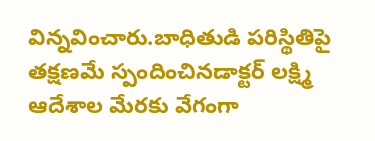విన్నవించారు.బాధితుడి పరిస్థితిపై తక్షణమే స్పందించినడాక్టర్ లక్ష్మి ఆదేశాల మేరకు వేగంగా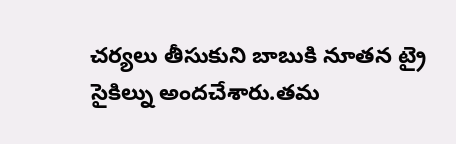చర్యలు తీసుకుని బాబుకి నూతన ట్రై సైకిల్ను అందచేశారు.తమ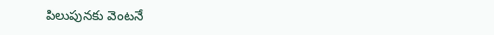పిలుపునకు వెంటనే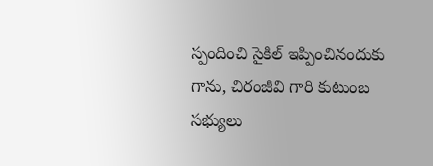స్పందించి సైకిల్ ఇప్పించినందుకు గాను, చిరంజీవి గారి కుటుంబ సభ్యులు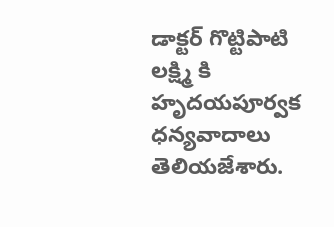డాక్టర్ గొట్టిపాటి లక్ష్మి కి హృదయపూర్వక ధన్యవాదాలు తెలియజేశారు.